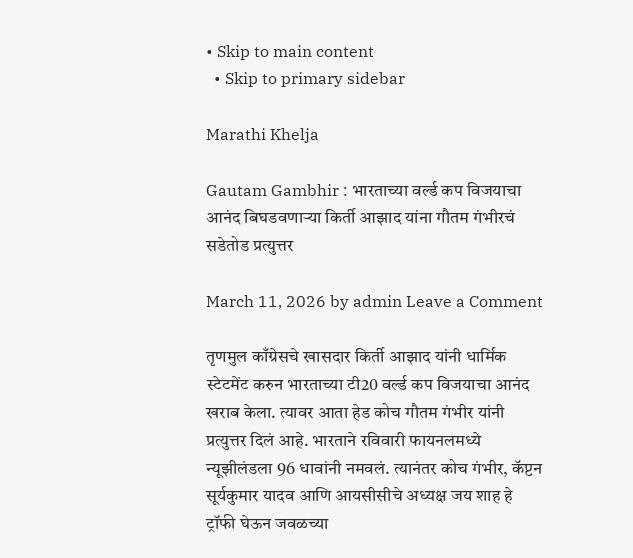• Skip to main content
  • Skip to primary sidebar

Marathi Khelja

Gautam Gambhir : भारताच्या वर्ल्ड कप विजयाचा आनंद बिघडवणाऱ्या किर्ती आझाद यांना गौतम गंभीरचं सडेतोड प्रत्युत्तर

March 11, 2026 by admin Leave a Comment

तृणमुल काँग्रेसचे खासदार किर्ती आझाद यांनी धार्मिक स्टेटमेंट करुन भारताच्या टी20 वर्ल्ड कप विजयाचा आनंद खराब केला. त्यावर आता हेड कोच गौतम गंभीर यांनी प्रत्युत्तर दिलं आहे. भारताने रविवारी फायनलमध्ये न्यूझीलंडला 96 धावांनी नमवलं. त्यानंतर कोच गंभीर, कॅप्टन सूर्यकुमार यादव आणि आयसीसीचे अध्यक्ष जय शाह हे ट्रॉफी घेऊन जवळच्या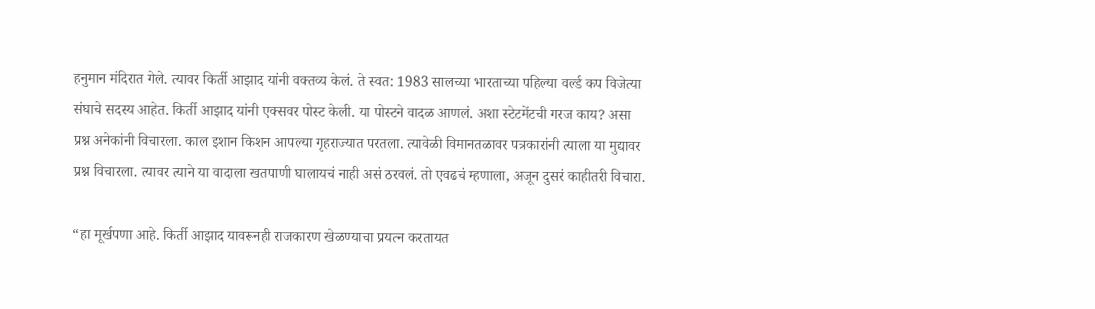हनुमान मंदिरात गेले. त्यावर किर्ती आझाद यांनी वक्तव्य केलं. ते स्वत: 1983 सालच्या भारताच्या पहिल्या वर्ल्ड कप विजेत्या संघाचे सदस्य आहेत. किर्ती आझाद यांनी एक्सवर पोस्ट केली. या पोस्टने वादळ आणलं. अशा स्टेटमेंटची गरज काय? असा प्रश्न अनेकांनी विचारला. काल इशान किशन आपल्या गृहराज्यात परतला. त्यावेळी विमानतळावर पत्रकारांनी त्याला या मुद्यावर प्रश्न विचारला. त्यावर त्याने या वादाला खतपाणी घालायचं नाही असं ठरवलं. तो एवढचं म्हणाला, अजून दुसरं काहीतरी विचारा.

“हा मूर्खपणा आहे. किर्ती आझाद यावरूनही राजकारण खेळण्याचा प्रयत्न करतायत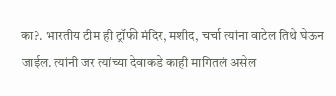का?. भारतीय टीम ही ट्रॉफी मंदिर, मशीद, चर्चा त्यांना वाटेल तिथे घेऊन जाईल. त्यांनी जर त्यांच्या देवाकडे काही मागितलं असेल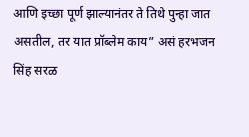आणि इच्छा पूर्ण झाल्यानंतर ते तिथे पुन्हा जात असतील, तर यात प्रॉब्लेम काय” असं हरभजन सिंह सरळ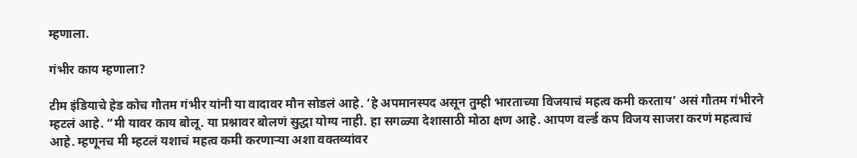म्हणाला.

गंभीर काय म्हणाला?

टीम इंडियाचे हेड कोच गौतम गंभीर यांनी या वादावर मौन सोडलं आहे. ‘हे अपमानस्पद असून तुम्ही भारताच्या विजयाचं महत्व कमी करताय’ असं गौतम गंभीरने म्हटलं आहे. “मी यावर काय बोलू. या प्रश्नावर बोलणं सुद्धा योग्य नाही. हा सगळ्या देशासाठी मोठा क्षण आहे. आपण वर्ल्ड कप विजय साजरा करणं महत्वाचं आहे. म्हणूनच मी म्हटलं यशाचं महत्व कमी करणाऱ्या अशा वक्तव्यांवर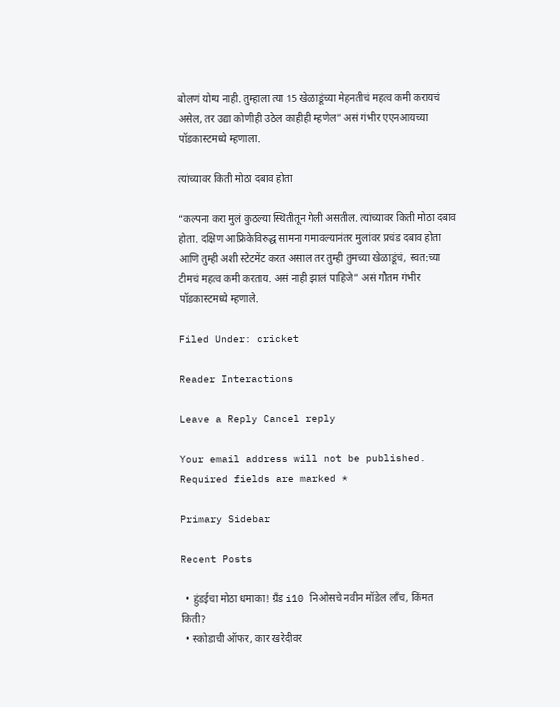बोलणं योग्य नाही. तुम्हाला त्या 15 खेळाडूंच्या मेहनतीचं महत्व कमी करायचं असेल, तर उद्या कोणीही उठेल काहीही म्हणेल” असं गंभीर एएनआयच्या पॉडकास्टमध्ये म्हणाला.

त्यांच्यावर किती मोठा दबाव होता

“कल्पना करा मुलं कुठल्या स्थितीतून गेली असतील. त्यांच्यावर किती मोठा दबाव होता. दक्षिण आफ्रिकेविरुद्ध सामना गमावल्यानंतर मुलांवर प्रचंड दबाव होता आणि तुम्ही अशी स्टेटमेंट करत असाल तर तुम्ही तुमच्या खेळाडूंचं, स्वत:च्या टीमचं महत्व कमी करताय. असं नाही झालं पाहिजे” असं गौतम गंभीर पॉडकास्टमध्ये म्हणाले.

Filed Under: cricket

Reader Interactions

Leave a Reply Cancel reply

Your email address will not be published. Required fields are marked *

Primary Sidebar

Recent Posts

  • हुंडईचा मोठा धमाका! ग्रँड i10 निओसचे नवीन मॉडेल लाँच, किंमत किती?
  • स्कोडाची ऑफर, कार खरेदीवर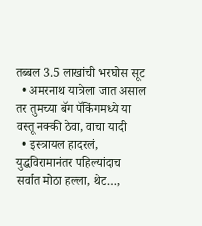तब्बल 3.5 लाखांची भरघोस सूट
  • अमरनाथ यात्रेला जात असाल तर तुमच्या बॅग पॅकिंगमध्ये या वस्तू नक्की ठेवा, वाचा यादी
  • इस्त्रायल हादरलं, युद्धविरामानंतर पहिल्यांदाच सर्वात मोठा हल्ला, थेट…,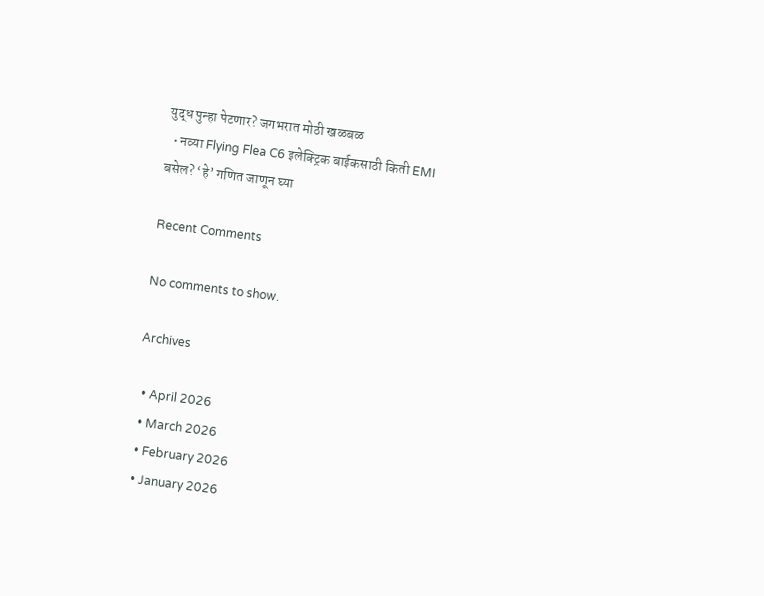युद्ध पुन्हा पेटणार? जगभरात मोठी खळबळ
  • नव्या Flying Flea C6 इलेक्ट्रिक बाईकसाठी किती EMI बसेल? ‘हे’ गणित जाणून घ्या

Recent Comments

No comments to show.

Archives

  • April 2026
  • March 2026
  • February 2026
  • January 2026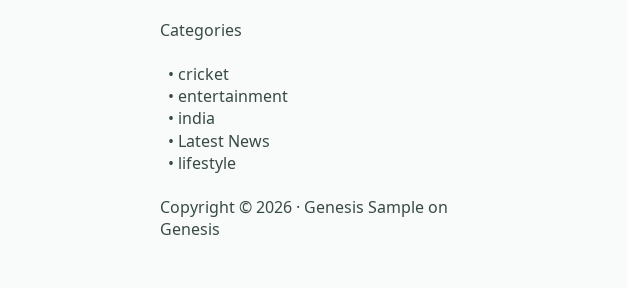Categories

  • cricket
  • entertainment
  • india
  • Latest News
  • lifestyle

Copyright © 2026 · Genesis Sample on Genesis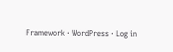Framework · WordPress · Log in